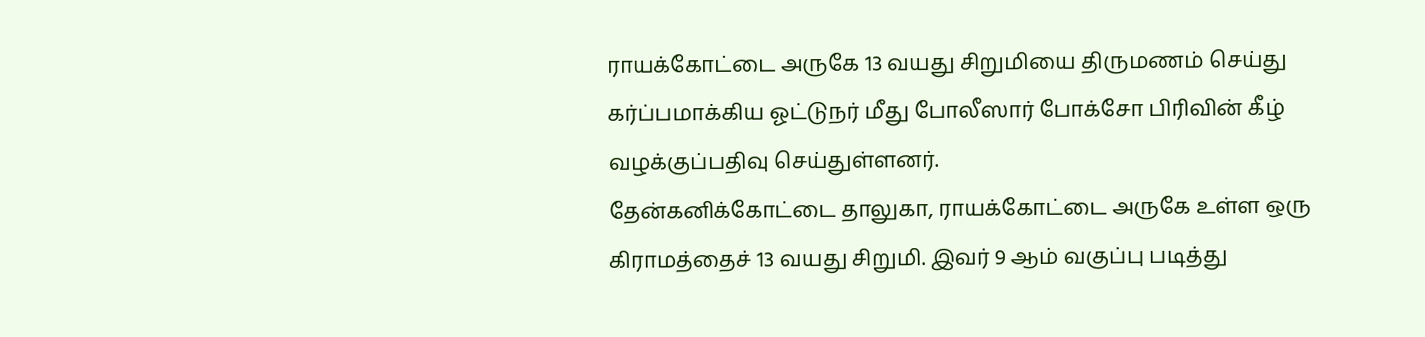ராயக்கோட்டை அருகே 13 வயது சிறுமியை திருமணம் செய்து கர்ப்பமாக்கிய ஓட்டுநர் மீது போலீஸார் போக்சோ பிரிவின் கீழ் வழக்குப்பதிவு செய்துள்ளனர்.
தேன்கனிக்கோட்டை தாலுகா, ராயக்கோட்டை அருகே உள்ள ஒரு கிராமத்தைச் 13 வயது சிறுமி. இவர் 9 ஆம் வகுப்பு படித்து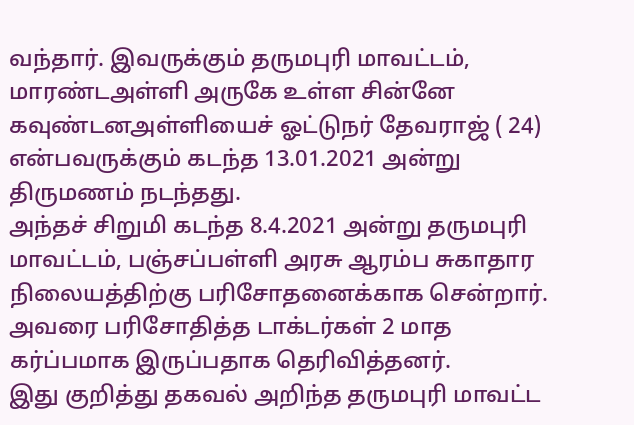வந்தார். இவருக்கும் தருமபுரி மாவட்டம், மாரண்டஅள்ளி அருகே உள்ள சின்னே கவுண்டனஅள்ளியைச் ஓட்டுநர் தேவராஜ் ( 24) என்பவருக்கும் கடந்த 13.01.2021 அன்று திருமணம் நடந்தது.
அந்தச் சிறுமி கடந்த 8.4.2021 அன்று தருமபுரி மாவட்டம், பஞ்சப்பள்ளி அரசு ஆரம்ப சுகாதார நிலையத்திற்கு பரிசோதனைக்காக சென்றார். அவரை பரிசோதித்த டாக்டர்கள் 2 மாத கர்ப்பமாக இருப்பதாக தெரிவித்தனர்.
இது குறித்து தகவல் அறிந்த தருமபுரி மாவட்ட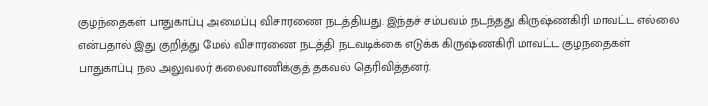குழந்தைகள் பாதுகாப்பு அமைப்பு விசாரணை நடத்தியது. இந்தச் சம்பவம் நடந்தது கிருஷ்ணகிரி மாவட்ட எல்லை என்பதால் இது குறித்து மேல் விசாரணை நடத்தி நடவடிக்கை எடுக்க கிருஷ்ணகிரி மாவட்ட குழநதைகள் பாதுகாப்பு நல அலுவலர் கலைவாணிக்குத் தகவல் தெரிவித்தனர்.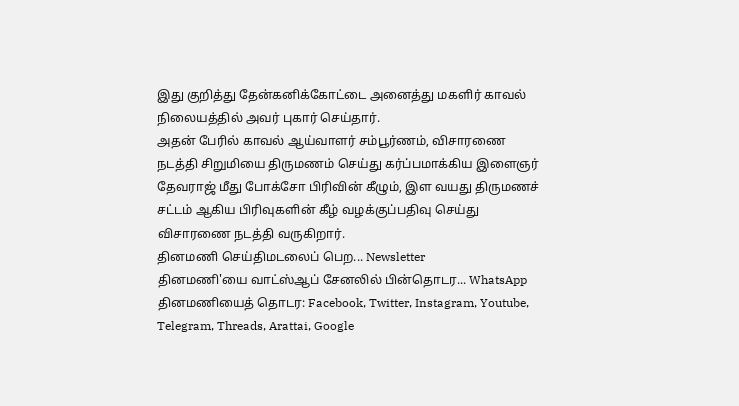இது குறித்து தேன்கனிக்கோட்டை அனைத்து மகளிர் காவல் நிலையத்தில் அவர் புகார் செய்தார்.
அதன் பேரில் காவல் ஆய்வாளர் சம்பூர்ணம், விசாரணை நடத்தி சிறுமியை திருமணம் செய்து கர்ப்பமாக்கிய இளைஞர் தேவராஜ் மீது போக்சோ பிரிவின் கீழும், இள வயது திருமணச் சட்டம் ஆகிய பிரிவுகளின் கீழ் வழக்குப்பதிவு செய்து விசாரணை நடத்தி வருகிறார்.
தினமணி செய்திமடலைப் பெற... Newsletter
தினமணி'யை வாட்ஸ்ஆப் சேனலில் பின்தொடர... WhatsApp
தினமணியைத் தொடர: Facebook, Twitter, Instagram, Youtube, Telegram, Threads, Arattai, Google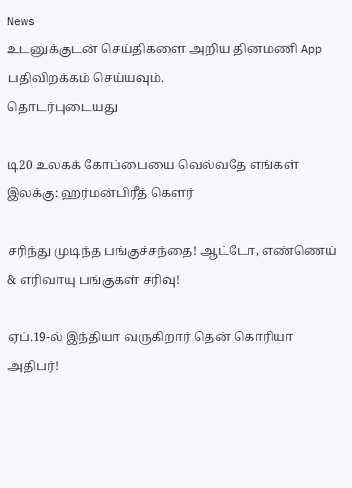News
உடனுக்குடன் செய்திகளை அறிய தினமணி App பதிவிறக்கம் செய்யவும்.
தொடர்புடையது

டி20 உலகக் கோப்பையை வெல்வதே எங்கள் இலக்கு: ஹர்மன்பிரீத் கௌர்

சரிந்து முடிந்த பங்குச்சந்தை! ஆட்டோ, எண்ணெய் & எரிவாயு பங்குகள் சரிவு!

ஏப்.19-ல் இந்தியா வருகிறார் தென் கொரியா அதிபர்!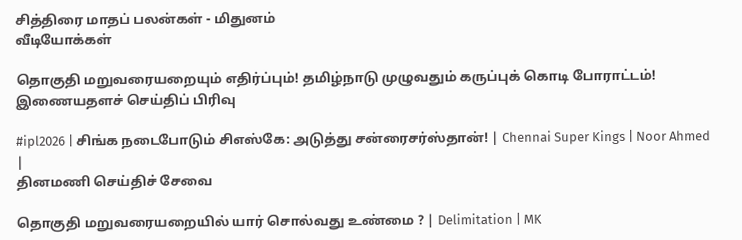சித்திரை மாதப் பலன்கள் - மிதுனம்
வீடியோக்கள்

தொகுதி மறுவரையறையும் எதிர்ப்பும்! தமிழ்நாடு முழுவதும் கருப்புக் கொடி போராட்டம்!
இணையதளச் செய்திப் பிரிவு

#ipl2026 | சிங்க நடைபோடும் சிஎஸ்கே: அடுத்து சன்ரைசர்ஸ்தான்! | Chennai Super Kings | Noor Ahmed |
தினமணி செய்திச் சேவை

தொகுதி மறுவரையறையில் யார் சொல்வது உண்மை ? | Delimitation | MK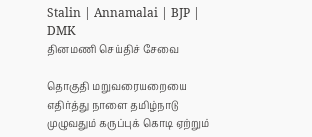Stalin | Annamalai | BJP | DMK
தினமணி செய்திச் சேவை

தொகுதி மறுவரையறையை எதிர்த்து நாளை தமிழ்நாடு முழுவதும் கருப்புக் கொடி ஏற்றும்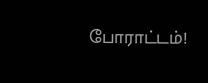போராட்டம்!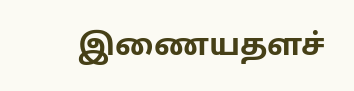இணையதளச்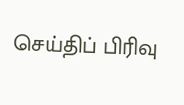செய்திப் பிரிவு